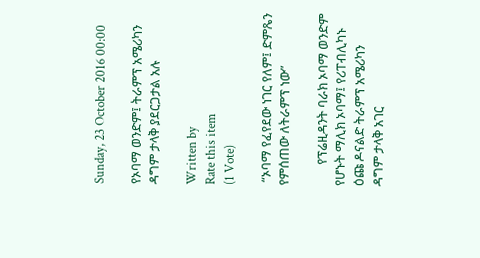Sunday, 23 October 2016 00:00

የኦባማ ወንድም፤ ትራምፕ አሜሪካን ዳግም ታላቅ ያደርጋታል አሉ

Written by
Rate this item
(1 Vote)

 “ኦባማ የፈየደው ነገር የለም፤ ድምጼን የምሰጠው ለትራምፕ ነው”

       የፕሬዚዳንት ባራክ ኦባማ ወንድም የሆኑት ማሊክ ኦባማ፤ የሪፐብሊካኑ ዕጩ ዶናልድ ትራምፕ አሜሪካን ዳግም ታላቅ አገር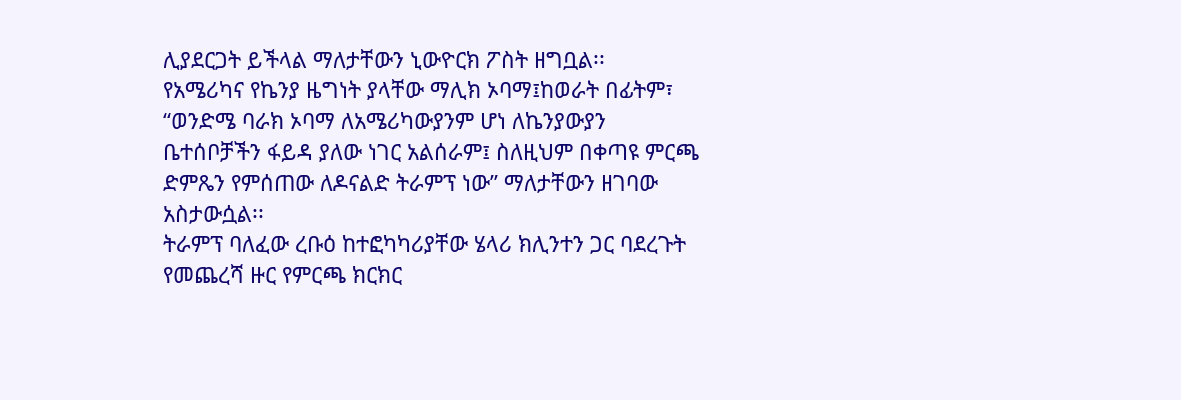ሊያደርጋት ይችላል ማለታቸውን ኒውዮርክ ፖስት ዘግቧል፡፡
የአሜሪካና የኬንያ ዜግነት ያላቸው ማሊክ ኦባማ፤ከወራት በፊትም፣ “ወንድሜ ባራክ ኦባማ ለአሜሪካውያንም ሆነ ለኬንያውያን ቤተሰቦቻችን ፋይዳ ያለው ነገር አልሰራም፤ ስለዚህም በቀጣዩ ምርጫ ድምጼን የምሰጠው ለዶናልድ ትራምፕ ነው” ማለታቸውን ዘገባው አስታውሷል፡፡
ትራምፕ ባለፈው ረቡዕ ከተፎካካሪያቸው ሄላሪ ክሊንተን ጋር ባደረጉት የመጨረሻ ዙር የምርጫ ክርክር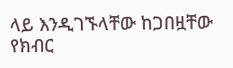ላይ እንዲገኙላቸው ከጋበዟቸው የክብር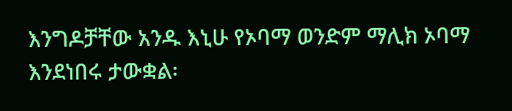እንግዶቻቸው አንዱ እኒሁ የኦባማ ወንድም ማሊክ ኦባማ እንደነበሩ ታውቋል፡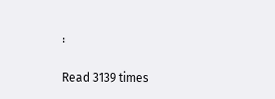፡

Read 3139 times